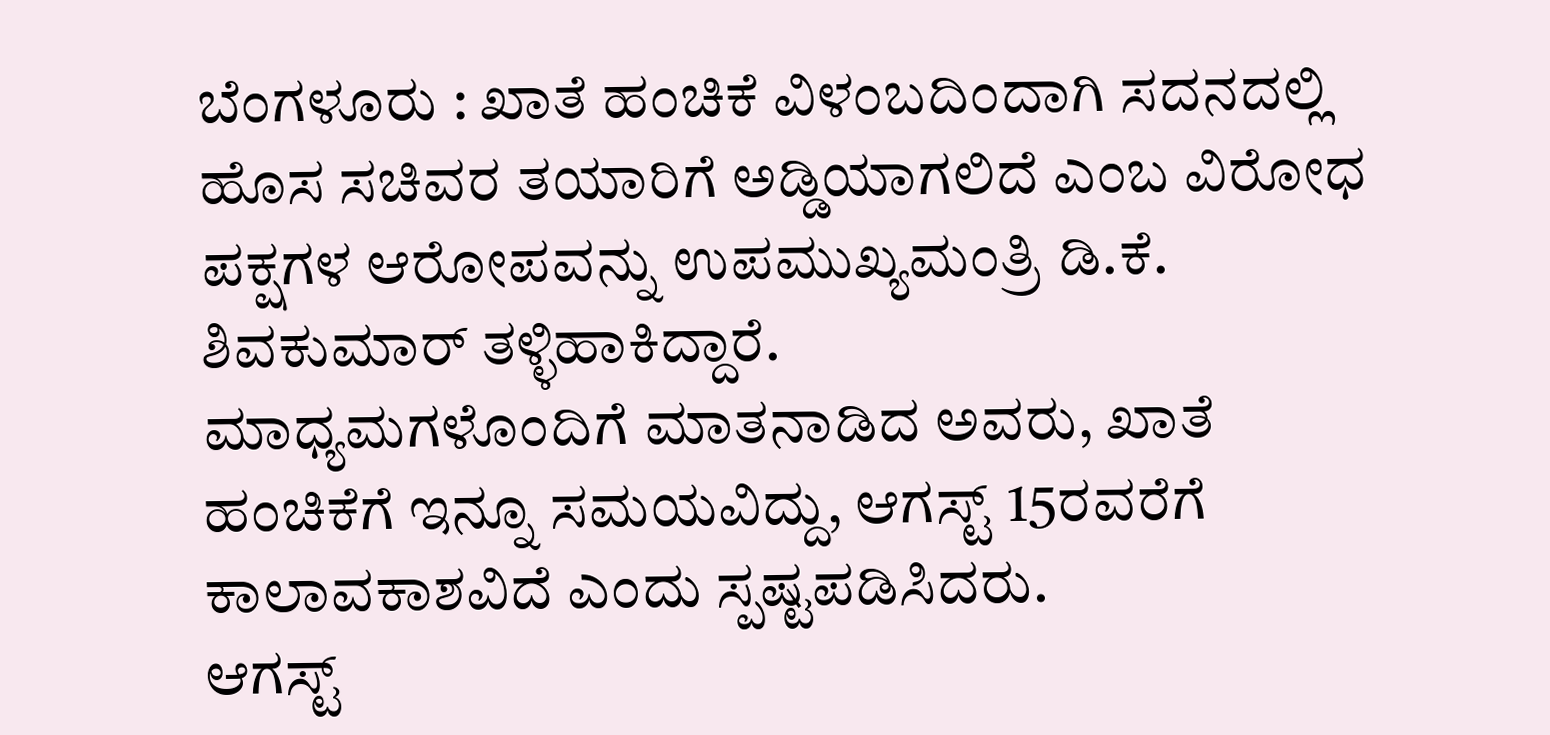ಬೆಂಗಳೂರು : ಖಾತೆ ಹಂಚಿಕೆ ವಿಳಂಬದಿಂದಾಗಿ ಸದನದಲ್ಲಿ ಹೊಸ ಸಚಿವರ ತಯಾರಿಗೆ ಅಡ್ಡಿಯಾಗಲಿದೆ ಎಂಬ ವಿರೋಧ ಪಕ್ಷಗಳ ಆರೋಪವನ್ನು ಉಪಮುಖ್ಯಮಂತ್ರಿ ಡಿ.ಕೆ. ಶಿವಕುಮಾರ್ ತಳ್ಳಿಹಾಕಿದ್ದಾರೆ.
ಮಾಧ್ಯಮಗಳೊಂದಿಗೆ ಮಾತನಾಡಿದ ಅವರು, ಖಾತೆ ಹಂಚಿಕೆಗೆ ಇನ್ನೂ ಸಮಯವಿದ್ದು, ಆಗಸ್ಟ್ 15ರವರೆಗೆ ಕಾಲಾವಕಾಶವಿದೆ ಎಂದು ಸ್ಪಷ್ಟಪಡಿಸಿದರು.
ಆಗಸ್ಟ್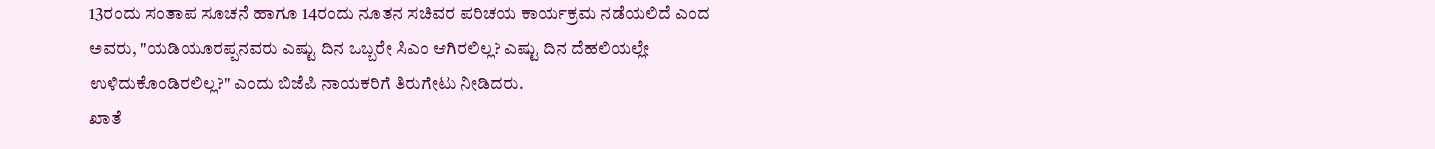13ರಂದು ಸಂತಾಪ ಸೂಚನೆ ಹಾಗೂ 14ರಂದು ನೂತನ ಸಚಿವರ ಪರಿಚಯ ಕಾರ್ಯಕ್ರಮ ನಡೆಯಲಿದೆ ಎಂದ ಅವರು, "ಯಡಿಯೂರಪ್ಪನವರು ಎಷ್ಟು ದಿನ ಒಬ್ಬರೇ ಸಿಎಂ ಆಗಿರಲಿಲ್ಲ? ಎಷ್ಟು ದಿನ ದೆಹಲಿಯಲ್ಲೇ ಉಳಿದುಕೊಂಡಿರಲಿಲ್ಲ?" ಎಂದು ಬಿಜೆಪಿ ನಾಯಕರಿಗೆ ತಿರುಗೇಟು ನೀಡಿದರು.
ಖಾತೆ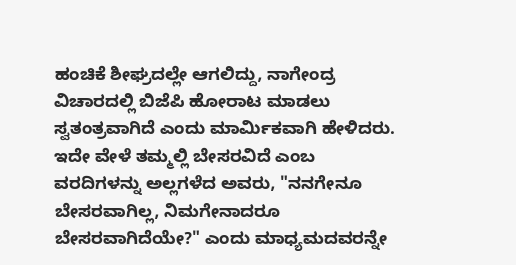ಹಂಚಿಕೆ ಶೀಘ್ರದಲ್ಲೇ ಆಗಲಿದ್ದು, ನಾಗೇಂದ್ರ ವಿಚಾರದಲ್ಲಿ ಬಿಜೆಪಿ ಹೋರಾಟ ಮಾಡಲು ಸ್ವತಂತ್ರವಾಗಿದೆ ಎಂದು ಮಾರ್ಮಿಕವಾಗಿ ಹೇಳಿದರು. ಇದೇ ವೇಳೆ ತಮ್ಮಲ್ಲಿ ಬೇಸರವಿದೆ ಎಂಬ ವರದಿಗಳನ್ನು ಅಲ್ಲಗಳೆದ ಅವರು, "ನನಗೇನೂ ಬೇಸರವಾಗಿಲ್ಲ, ನಿಮಗೇನಾದರೂ ಬೇಸರವಾಗಿದೆಯೇ?" ಎಂದು ಮಾಧ್ಯಮದವರನ್ನೇ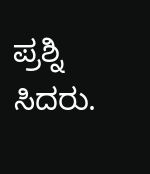ಪ್ರಶ್ನಿ ಸಿದರು.